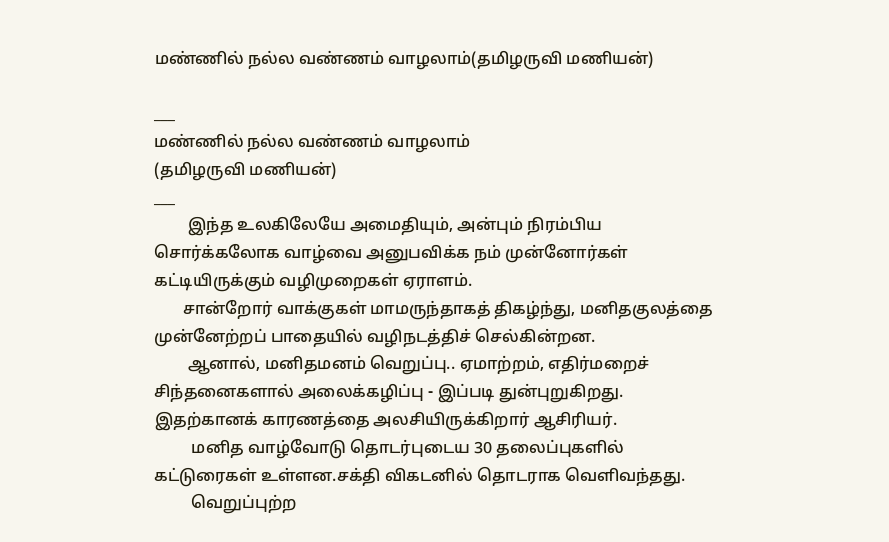மண்ணில் நல்ல வண்ணம் வாழலாம்(தமிழருவி மணியன்)

___
மண்ணில் நல்ல வண்ணம் வாழலாம்
(தமிழருவி மணியன்)
___
        இந்த உலகிலேயே அமைதியும், அன்பும் நிரம்பிய சொர்க்கலோக வாழ்வை அனுபவிக்க நம் முன்னோர்கள் கட்டியிருக்கும் வழிமுறைகள் ஏராளம்.
       சான்றோர் வாக்குகள் மாமருந்தாகத் திகழ்ந்து, மனிதகுலத்தை முன்னேற்றப் பாதையில் வழிநடத்திச் செல்கின்றன.
        ஆனால், மனிதமனம் வெறுப்பு.. ஏமாற்றம், எதிர்மறைச் சிந்தனைகளால் அலைக்கழிப்பு - இப்படி துன்புறுகிறது.
இதற்கானக் காரணத்தை அலசியிருக்கிறார் ஆசிரியர்.
         மனித வாழ்வோடு தொடர்புடைய 30 தலைப்புகளில் கட்டுரைகள் உள்ளன.சக்தி விகடனில் தொடராக வெளிவந்தது.
         வெறுப்புற்ற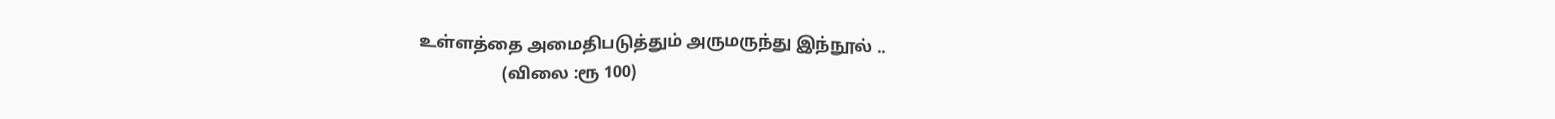உள்ளத்தை அமைதிபடுத்தும் அருமருந்து இந்நூல் ..
                    (விலை :ரூ 100)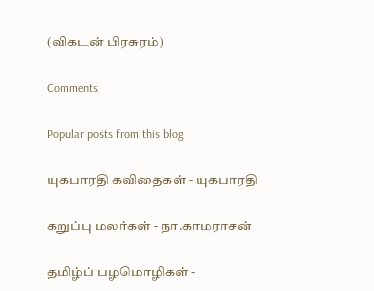(விகடன் பிரசுரம்)

Comments

Popular posts from this blog

யுகபாரதி கவிதைகள் - யுகபாரதி

கறுப்பு மலர்கள் - நா.காமராசன்

தமிழ்ப் பழமொழிகள் -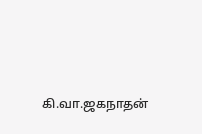கி.வா.ஜகநாதன்